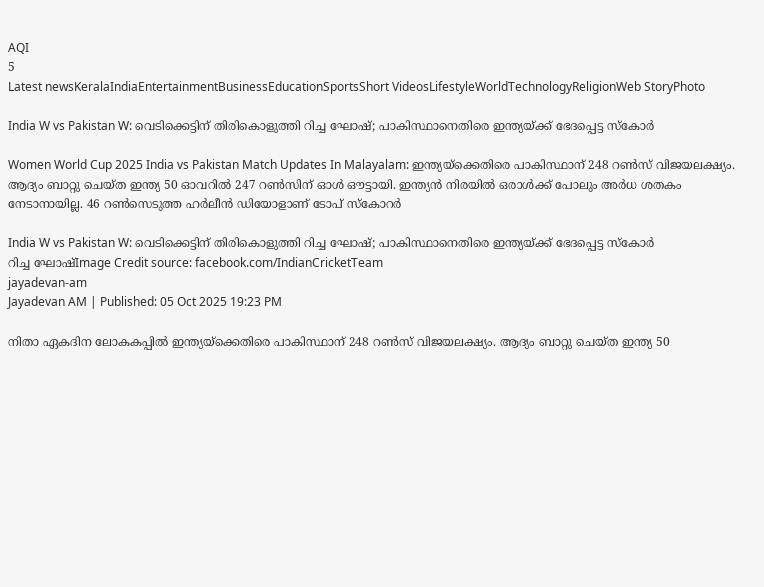AQI
5
Latest newsKeralaIndiaEntertainmentBusinessEducationSportsShort VideosLifestyleWorldTechnologyReligionWeb StoryPhoto

India W vs Pakistan W: വെടിക്കെട്ടിന് തിരികൊളുത്തി റിച്ച ഘോഷ്; പാകിസ്ഥാനെതിരെ ഇന്ത്യയ്ക്ക് ഭേദപ്പെട്ട സ്‌കോര്‍

Women World Cup 2025 India vs Pakistan Match Updates In Malayalam: ഇന്ത്യയ്‌ക്കെതിരെ പാകിസ്ഥാന് 248 റണ്‍സ് വിജയലക്ഷ്യം. ആദ്യം ബാറ്റു ചെയ്ത ഇന്ത്യ 50 ഓവറില്‍ 247 റണ്‍സിന് ഓള്‍ ഔട്ടായി. ഇന്ത്യന്‍ നിരയില്‍ ഒരാള്‍ക്ക് പോലും അര്‍ധ ശതകം നേടാനായില്ല. 46 റണ്‍സെടുത്ത ഹര്‍ലീന്‍ ഡിയോളാണ് ടോപ് സ്‌കോറര്‍

India W vs Pakistan W: വെടിക്കെട്ടിന് തിരികൊളുത്തി റിച്ച ഘോഷ്; പാകിസ്ഥാനെതിരെ ഇന്ത്യയ്ക്ക് ഭേദപ്പെട്ട സ്‌കോര്‍
റിച്ച ഘോഷ്Image Credit source: facebook.com/IndianCricketTeam
jayadevan-am
Jayadevan AM | Published: 05 Oct 2025 19:23 PM

നിതാ ഏകദിന ലോകകപ്പില്‍ ഇന്ത്യയ്‌ക്കെതിരെ പാകിസ്ഥാന് 248 റണ്‍സ് വിജയലക്ഷ്യം. ആദ്യം ബാറ്റു ചെയ്ത ഇന്ത്യ 50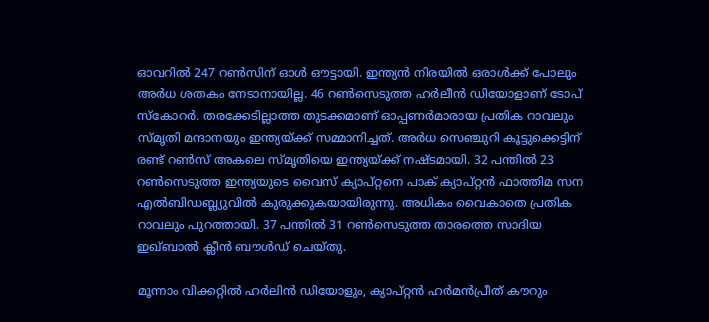ഓവറില്‍ 247 റണ്‍സിന് ഓള്‍ ഔട്ടായി. ഇന്ത്യന്‍ നിരയില്‍ ഒരാള്‍ക്ക് പോലും അര്‍ധ ശതകം നേടാനായില്ല. 46 റണ്‍സെടുത്ത ഹര്‍ലീന്‍ ഡിയോളാണ് ടോപ് സ്‌കോറര്‍. തരക്കേടില്ലാത്ത തുടക്കമാണ് ഓപ്പണര്‍മാരായ പ്രതിക റാവലും സ്മൃതി മന്ദാനയും ഇന്ത്യയ്ക്ക് സമ്മാനിച്ചത്. അര്‍ധ സെഞ്ചുറി കൂട്ടുക്കെട്ടിന് രണ്ട് റണ്‍സ് അകലെ സ്മൃതിയെ ഇന്ത്യയ്ക്ക് നഷ്ടമായി. 32 പന്തില്‍ 23 റണ്‍സെടുത്ത ഇന്ത്യയുടെ വൈസ് ക്യാപ്റ്റനെ പാക് ക്യാപ്റ്റന്‍ ഫാത്തിമ സന എല്‍ബിഡബ്ല്യുവില്‍ കുരുക്കുകയായിരുന്നു. അധികം വൈകാതെ പ്രതിക റാവലും പുറത്തായി. 37 പന്തില്‍ 31 റണ്‍സെടുത്ത താരത്തെ സാദിയ ഇഖ്ബാല്‍ ക്ലീന്‍ ബൗള്‍ഡ് ചെയ്തു.

മൂന്നാം വിക്കറ്റില്‍ ഹര്‍ലിന്‍ ഡിയോളും, ക്യാപ്റ്റന്‍ ഹര്‍മന്‍പ്രീത് കൗറും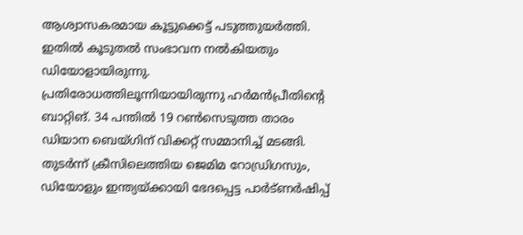ആശ്വാസകരമായ കൂട്ടുക്കെട്ട് പടുത്തുയര്‍ത്തി. ഇതില്‍ കൂടുതല്‍ സംഭാവന നല്‍കിയതും ഡിയോളായിരുന്നു. പ്രതിരോധത്തിലൂന്നിയായിരുന്നു ഹര്‍മന്‍പ്രീതിന്റെ ബാറ്റിങ്. 34 പന്തില്‍ 19 റണ്‍സെടുത്ത താരം ഡിയാന ബെയ്ഗിന് വിക്കറ്റ് സമ്മാനിച്ച് മടങ്ങി. തുടര്‍ന്ന് ക്രീസിലെത്തിയ ജെമിമ റോഡ്രിഗസും, ഡിയോളും ഇന്ത്യയ്ക്കായി ഭേദപ്പെട്ട പാര്‍ട്ണര്‍ഷിപ്പ്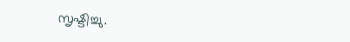സൃഷ്ടിച്ചു.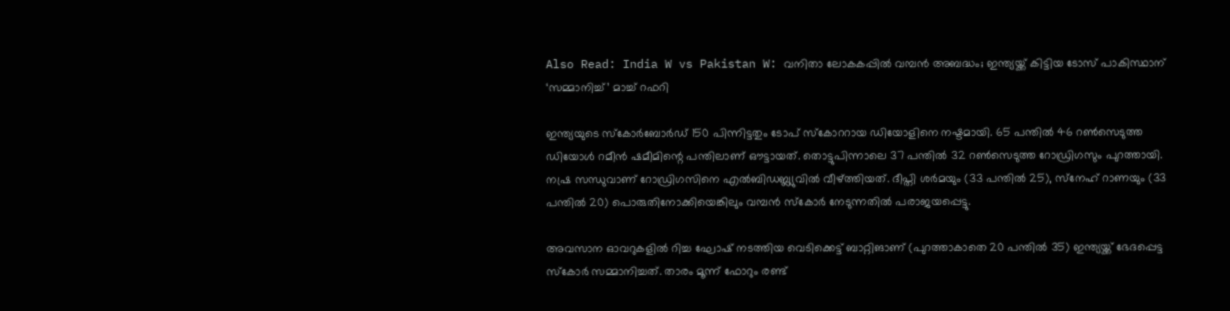Also Read: India W vs Pakistan W: വനിതാ ലോകകപ്പില്‍ വമ്പന്‍ അബദ്ധം; ഇന്ത്യയ്ക്ക് കിട്ടിയ ടോസ് പാകിസ്ഥാന് ‘സമ്മാനിച്ച്’ മാച്ച് റഫറി

ഇന്ത്യയുടെ സ്‌കോര്‍ബോര്‍ഡ് 150 പിന്നിട്ടതും ടോപ് സ്‌കോററായ ഡിയോളിനെ നഷ്ടമായി. 65 പന്തില്‍ 46 റണ്‍സെടുത്ത ഡിയോള്‍ റമീന്‍ ഷമീമിന്റെ പന്തിലാണ് ഔട്ടായത്. തൊട്ടുപിന്നാലെ 37 പന്തില്‍ 32 റണ്‍സെടുത്ത റോഡ്രിഗസും പുറത്തായി. നഷ്ര സന്ധുവാണ് റോഡ്രിഗസിനെ എല്‍ബിഡബ്ല്യുവില്‍ വീഴ്ത്തിയത്. ദീപ്തി ശര്‍മയും (33 പന്തില്‍ 25), സ്‌നേഹ് റാണയും (33 പന്തില്‍ 20) പൊരുതിനോക്കിയെങ്കിലും വമ്പന്‍ സ്‌കോര്‍ നേടുന്നതില്‍ പരാജയപ്പെട്ടു.

അവസാന ഓവറുകളില്‍ റിച്ച ഘോഷ് നടത്തിയ വെടിക്കെട്ട് ബാറ്റിങാണ് (പുറത്താകാതെ 20 പന്തില്‍ 35) ഇന്ത്യയ്ക്ക് ഭേദപ്പെട്ട സ്‌കോര്‍ സമ്മാനിച്ചത്. താരം മൂന്ന് ഫോറും രണ്ട്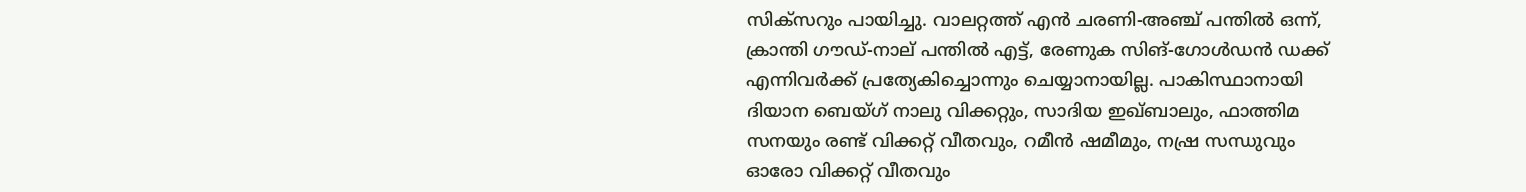സിക്‌സറും പായിച്ചു. വാലറ്റത്ത് എന്‍ ചരണി-അഞ്ച് പന്തില്‍ ഒന്ന്, ക്രാന്തി ഗൗഡ്-നാല് പന്തില്‍ എട്ട്, രേണുക സിങ്-ഗോള്‍ഡന്‍ ഡക്ക് എന്നിവര്‍ക്ക് പ്രത്യേകിച്ചൊന്നും ചെയ്യാനായില്ല. പാകിസ്ഥാനായി ദിയാന ബെയ്ഗ് നാലു വിക്കറ്റും, സാദിയ ഇഖ്ബാലും, ഫാത്തിമ സനയും രണ്ട് വിക്കറ്റ് വീതവും, റമീന്‍ ഷമീമും, നഷ്ര സന്ധുവും ഓരോ വിക്കറ്റ് വീതവും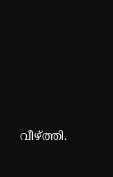വീഴ്ത്തി.